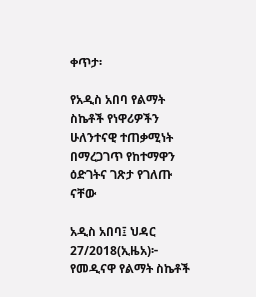ቀጥታ፡

የአዲስ አበባ የልማት ስኬቶች የነዋሪዎችን ሁለንተናዊ ተጠቃሚነት በማረጋገጥ የከተማዋን ዕድገትና ገጽታ የገለጡ ናቸው

አዲስ አበባ፤ ህዳር 27/2018(ኢዜአ)፦ የመዲናዋ የልማት ስኬቶች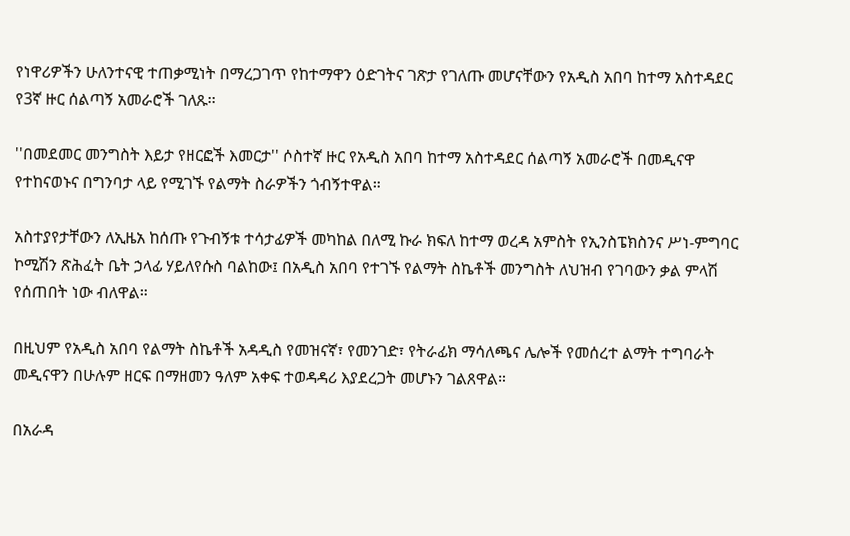የነዋሪዎችን ሁለንተናዊ ተጠቃሚነት በማረጋገጥ የከተማዋን ዕድገትና ገጽታ የገለጡ መሆናቸውን የአዲስ አበባ ከተማ አስተዳደር የ3ኛ ዙር ሰልጣኝ አመራሮች ገለጹ፡፡

''በመደመር መንግስት እይታ የዘርፎች እመርታ'' ሶስተኛ ዙር የአዲስ አበባ ከተማ አስተዳደር ሰልጣኝ አመራሮች በመዲናዋ የተከናወኑና በግንባታ ላይ የሚገኙ የልማት ስራዎችን ጎብኝተዋል።

አስተያየታቸውን ለኢዜአ ከሰጡ የጉብኝቱ ተሳታፊዎች መካከል በለሚ ኩራ ክፍለ ከተማ ወረዳ አምስት የኢንስፔክስንና ሥነ-ምግባር ኮሚሽን ጽሕፈት ቤት ኃላፊ ሃይለየሱስ ባልከው፤ በአዲስ አበባ የተገኙ የልማት ስኬቶች መንግስት ለህዝብ የገባውን ቃል ምላሽ የሰጠበት ነው ብለዋል።

በዚህም የአዲስ አበባ የልማት ስኬቶች አዳዲስ የመዝናኛ፣ የመንገድ፣ የትራፊክ ማሳለጫና ሌሎች የመሰረተ ልማት ተግባራት መዲናዋን በሁሉም ዘርፍ በማዘመን ዓለም አቀፍ ተወዳዳሪ እያደረጋት መሆኑን ገልጸዋል።

በአራዳ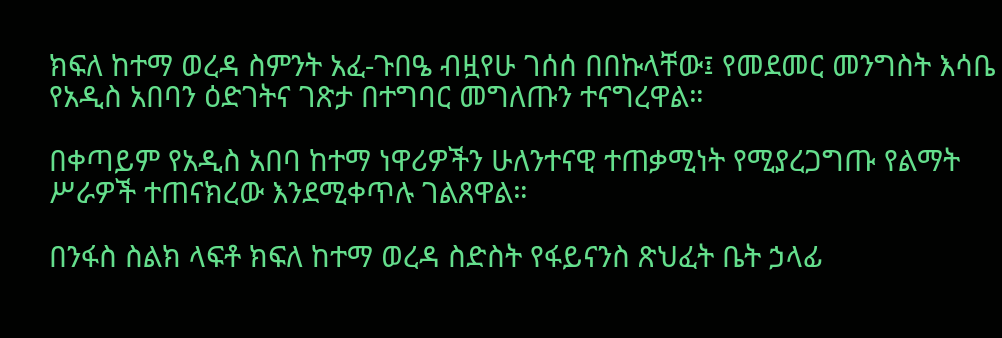ክፍለ ከተማ ወረዳ ስምንት አፈ-ጉበዔ ብዟየሁ ገሰሰ በበኩላቸው፤ የመደመር መንግስት እሳቤ የአዲስ አበባን ዕድገትና ገጽታ በተግባር መግለጡን ተናግረዋል።

በቀጣይም የአዲስ አበባ ከተማ ነዋሪዎችን ሁለንተናዊ ተጠቃሚነት የሚያረጋግጡ የልማት ሥራዎች ተጠናክረው እንደሚቀጥሉ ገልጸዋል።

በንፋስ ስልክ ላፍቶ ክፍለ ከተማ ወረዳ ስድስት የፋይናንስ ጽህፈት ቤት ኃላፊ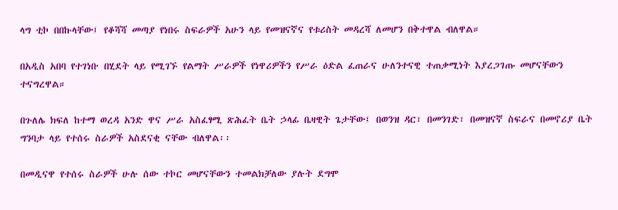ላግ ቲኮ በበኩላቸው፤ የቆሻሻ መጣያ የነበሩ ስፍራዎች አሁን ላይ የመዝናኛና የቱሪስት መዳረሻ ለመሆን በቅተዋል ብለዋል።

በአዲስ አበባ የተገነቡ በሂደት ላይ የሚገኙ የልማት ሥራዎች የነዋሪዎችን የሥራ ዕድል ፈጠራና ሁለንተናዊ ተጠቃሚነት እያረጋገጡ መሆናቸውን ተናግረዋል።

በጉለሌ ክፍለ ከተማ ወረዳ አንድ ዋና ሥራ አስፈፃሚ ጽሕፈት ቤት ኃላፊ ቤዛዊት ጌታቸው፤ በወንዝ ዳር፣ በመንገድ፣ በመዝናኛ ስፍራና በመኖሪያ ቤት ግንባታ ላይ የተሰሩ ስራዎች አስደናቂ ናቸው ብለዋል፡፡

በመዲናዋ የተሰሩ ስራዎች ሁሉ ሰው ተኮር መሆናቸውን ተመልክቻለው ያሉት ደግሞ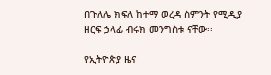በጉለሌ ክፍለ ከተማ ወረዳ ስምንት የሚዲያ ዘርፍ ኃላፊ ብሩክ መንግስቱ ናቸው፡፡

የኢትዮጵያ ዜና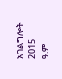አገልግሎት
2015
ዓ.ም